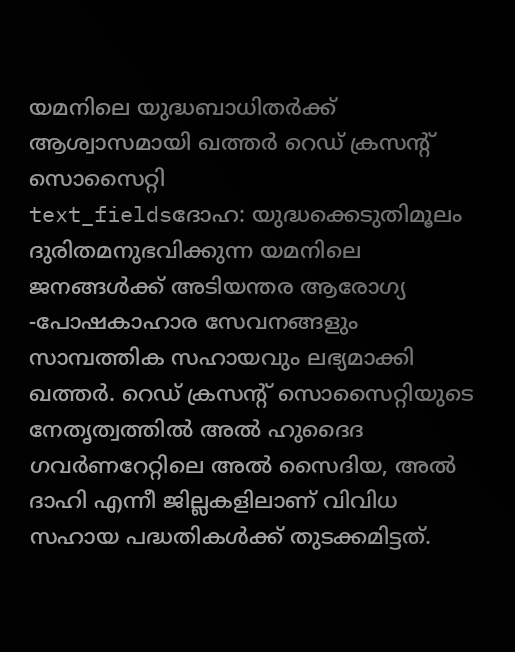യമനിലെ യുദ്ധബാധിതർക്ക് ആശ്വാസമായി ഖത്തർ റെഡ് ക്രസന്റ് സൊസൈറ്റി
text_fieldsദോഹ: യുദ്ധക്കെടുതിമൂലം ദുരിതമനുഭവിക്കുന്ന യമനിലെ ജനങ്ങൾക്ക് അടിയന്തര ആരോഗ്യ -പോഷകാഹാര സേവനങ്ങളും സാമ്പത്തിക സഹായവും ലഭ്യമാക്കി ഖത്തർ. റെഡ് ക്രസന്റ് സൊസൈറ്റിയുടെ നേതൃത്വത്തിൽ അൽ ഹുദൈദ ഗവർണറേറ്റിലെ അൽ സൈദിയ, അൽ ദാഹി എന്നീ ജില്ലകളിലാണ് വിവിധ സഹായ പദ്ധതികൾക്ക് തുടക്കമിട്ടത്.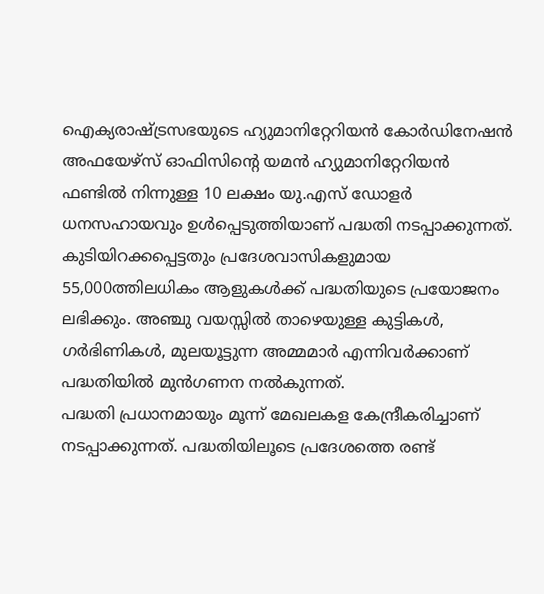ഐക്യരാഷ്ട്രസഭയുടെ ഹ്യുമാനിറ്റേറിയൻ കോർഡിനേഷൻ അഫയേഴ്സ് ഓഫിസിന്റെ യമൻ ഹ്യുമാനിറ്റേറിയൻ ഫണ്ടിൽ നിന്നുള്ള 10 ലക്ഷം യു.എസ് ഡോളർ ധനസഹായവും ഉൾപ്പെടുത്തിയാണ് പദ്ധതി നടപ്പാക്കുന്നത്. കുടിയിറക്കപ്പെട്ടതും പ്രദേശവാസികളുമായ 55,000ത്തിലധികം ആളുകൾക്ക് പദ്ധതിയുടെ പ്രയോജനം ലഭിക്കും. അഞ്ചു വയസ്സിൽ താഴെയുള്ള കുട്ടികൾ, ഗർഭിണികൾ, മുലയൂട്ടുന്ന അമ്മമാർ എന്നിവർക്കാണ് പദ്ധതിയിൽ മുൻഗണന നൽകുന്നത്.
പദ്ധതി പ്രധാനമായും മൂന്ന് മേഖലകള കേന്ദ്രീകരിച്ചാണ് നടപ്പാക്കുന്നത്. പദ്ധതിയിലൂടെ പ്രദേശത്തെ രണ്ട്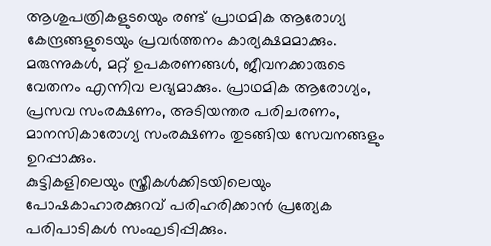ആശുപത്രികളുടയെും രണ്ട് പ്രാഥമിക ആരോഗ്യ കേന്ദ്രങ്ങളുടെയും പ്രവർത്തനം കാര്യക്ഷമമാക്കും. മരുന്നുകൾ, മറ്റ് ഉപകരണങ്ങൾ, ജീവനക്കാരുടെ വേതനം എന്നിവ ലഭ്യമാക്കും. പ്രാഥമിക ആരോഗ്യം, പ്രസവ സംരക്ഷണം, അടിയന്തര പരിചരണം, മാനസികാരോഗ്യ സംരക്ഷണം തുടങ്ങിയ സേവനങ്ങളും ഉറപ്പാക്കും.
കുട്ടികളിലെയും സ്ത്രീകൾക്കിടയിലെയും പോഷകാഹാരക്കുറവ് പരിഹരിക്കാൻ പ്രത്യേക പരിപാടികൾ സംഘടിപ്പിക്കും.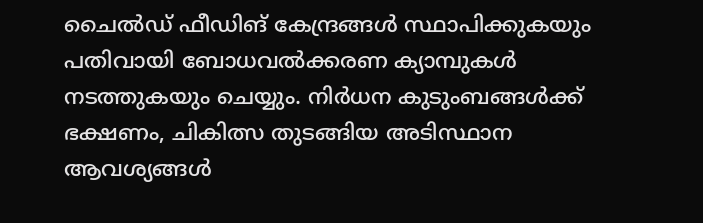ചൈൽഡ് ഫീഡിങ് കേന്ദ്രങ്ങൾ സ്ഥാപിക്കുകയും പതിവായി ബോധവൽക്കരണ ക്യാമ്പുകൾ നടത്തുകയും ചെയ്യും. നിർധന കുടുംബങ്ങൾക്ക് ഭക്ഷണം, ചികിത്സ തുടങ്ങിയ അടിസ്ഥാന ആവശ്യങ്ങൾ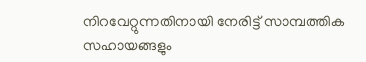നിറവേറ്റുന്നതിനായി നേരിട്ട് സാമ്പത്തിക സഹായങ്ങളും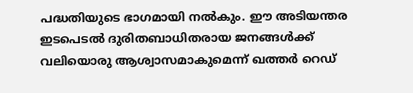പദ്ധതിയുടെ ഭാഗമായി നൽകും. ഈ അടിയന്തര ഇടപെടൽ ദുരിതബാധിതരായ ജനങ്ങൾക്ക് വലിയൊരു ആശ്വാസമാകുമെന്ന് ഖത്തർ റെഡ്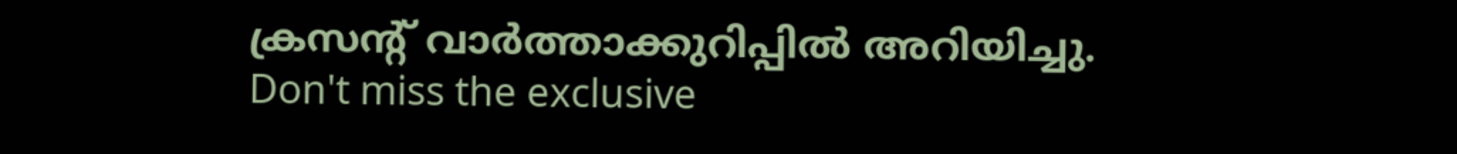ക്രസന്റ് വാർത്താക്കുറിപ്പിൽ അറിയിച്ചു.
Don't miss the exclusive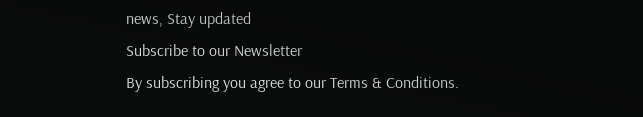news, Stay updated
Subscribe to our Newsletter
By subscribing you agree to our Terms & Conditions.